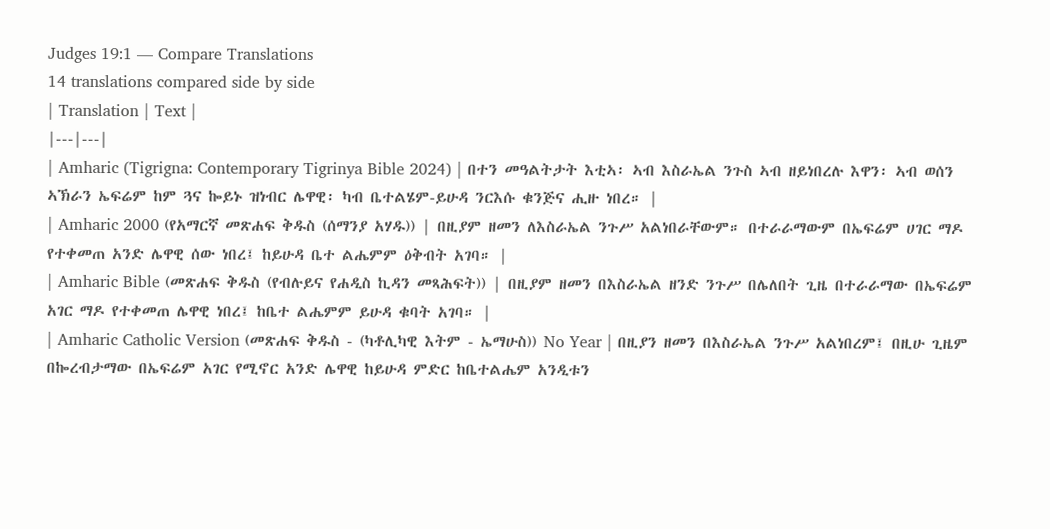Judges 19:1 — Compare Translations
14 translations compared side by side
| Translation | Text |
|---|---|
| Amharic (Tigrigna: Contemporary Tigrinya Bible 2024) | በተን መዓልትታት እቲኣ፡ ኣብ እስራኤል ንጉስ ኣብ ዘይነበረሉ እዋን፡ ኣብ ወሰን ኣኽራን ኤፍሬም ከም ጓና ኰይኑ ዝነብር ሌዋዊ፡ ካብ ቤተልሄም-ይሁዳ ንርእሱ ቁንጅና ሒዙ ነበረ። |
| Amharic 2000 (የአማርኛ መጽሐፍ ቅዱስ (ሰማንያ አሃዱ)) | በዚያም ዘመን ለእስራኤል ንጉሥ አልነበራቸውም። በተራራማውም በኤፍሬም ሀገር ማዶ የተቀመጠ አንድ ሌዋዊ ሰው ነበረ፤ ከይሁዳ ቤተ ልሔምም ዕቅብት አገባ። |
| Amharic Bible (መጽሐፍ ቅዱስ (የብሉይና የሐዲስ ኪዳን መጻሕፍት)) | በዚያም ዘመን በእስራኤል ዘንድ ንጉሥ በሌለበት ጊዜ በተራራማው በኤፍሬም አገር ማዶ የተቀመጠ ሌዋዊ ነበረ፤ ከቤተ ልሔምም ይሁዳ ቁባት አገባ። |
| Amharic Catholic Version (መጽሐፍ ቅዱስ - (ካቶሊካዊ እትም - ኤማሁስ)) No Year | በዚያን ዘመን በእስራኤል ንጉሥ አልነበረም፤ በዚሁ ጊዜም በኰረብታማው በኤፍሬም አገር የሚኖር አንድ ሌዋዊ ከይሁዳ ምድር ከቤተልሔም አንዲቱን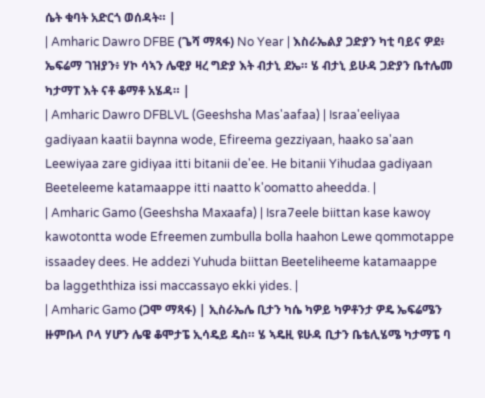ሴት ቁባት አድርጎ ወሰዳት። |
| Amharic Dawro DFBE (ጌሻ ማጻፋ) No Year | እስራኤልያ ጋድያን ካቲ ባይና ዎደ፥ ኤፍሬማ ገዝያን፥ ሃኮ ሳኣን ሌዊያ ዛረ ግድያ እት ብታኒ ደኤ። ሄ ብታኒ ይሁዳ ጋድያን ቤተሌመ ካታማፐ እት ናቶ ቆማቶ አሄዳ። |
| Amharic Dawro DFBLVL (Geeshsha Mas'aafaa) | Israa'eeliyaa gadiyaan kaatii baynna wode, Efireema gezziyaan, haako sa'aan Leewiyaa zare gidiyaa itti bitanii de'ee. He bitanii Yihudaa gadiyaan Beeteleeme katamaappe itti naatto k'oomatto aheedda. |
| Amharic Gamo (Geeshsha Maxaafa) | Isra7eele biittan kase kawoy kawotontta wode Efreemen zumbulla bolla haahon Lewe qommotappe issaadey dees. He addezi Yuhuda biittan Beeteliheeme katamaappe ba laggeththiza issi maccassayo ekki yides. |
| Amharic Gamo (ጋሞ ማጻፋ) | ኢስራኤሌ ቢታን ካሴ ካዎይ ካዎቶንታ ዎዴ ኤፍሬሜን ዙምቡላ ቦላ ሃሆን ሌዌ ቆሞታፔ ኢሳዴይ ዴስ። ሄ ኣዴዚ ዩሁዳ ቢታን ቤቴሊሄሜ ካታማፔ ባ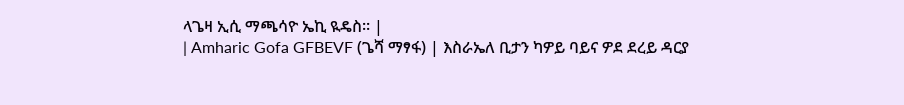ላጌዛ ኢሲ ማጫሳዮ ኤኪ ዪዴስ። |
| Amharic Gofa GFBEVF (ጌሻ ማፃፋ) | እስራኤለ ቢታን ካዎይ ባይና ዎደ ደረይ ዳርያ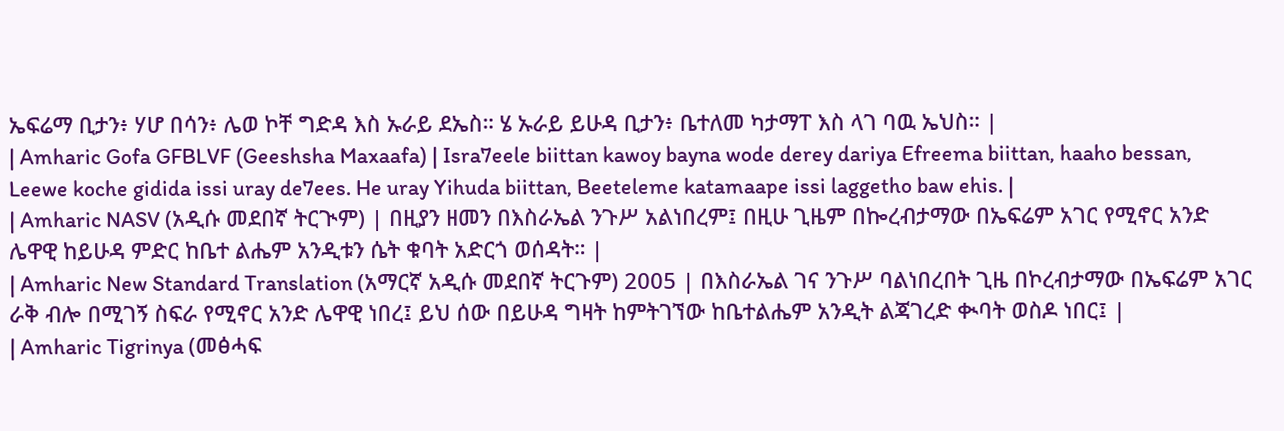ኤፍሬማ ቢታን፥ ሃሆ በሳን፥ ሌወ ኮቸ ግድዳ እስ ኡራይ ደኤስ። ሄ ኡራይ ይሁዳ ቢታን፥ ቤተለመ ካታማፐ እስ ላገ ባዉ ኤህስ። |
| Amharic Gofa GFBLVF (Geeshsha Maxaafa) | Isra7eele biittan kawoy bayna wode derey dariya Efreema biittan, haaho bessan, Leewe koche gidida issi uray de7ees. He uray Yihuda biittan, Beeteleme katamaape issi laggetho baw ehis. |
| Amharic NASV (አዲሱ መደበኛ ትርጒም) | በዚያን ዘመን በእስራኤል ንጉሥ አልነበረም፤ በዚሁ ጊዜም በኰረብታማው በኤፍሬም አገር የሚኖር አንድ ሌዋዊ ከይሁዳ ምድር ከቤተ ልሔም አንዲቱን ሴት ቁባት አድርጎ ወሰዳት። |
| Amharic New Standard Translation (አማርኛ አዲሱ መደበኛ ትርጉም) 2005 | በእስራኤል ገና ንጉሥ ባልነበረበት ጊዜ በኮረብታማው በኤፍሬም አገር ራቅ ብሎ በሚገኝ ስፍራ የሚኖር አንድ ሌዋዊ ነበረ፤ ይህ ሰው በይሁዳ ግዛት ከምትገኘው ከቤተልሔም አንዲት ልጃገረድ ቊባት ወስዶ ነበር፤ |
| Amharic Tigrinya (መፅሓፍ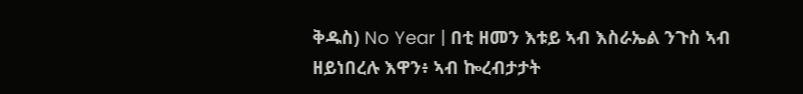ቅዱስ) No Year | በቲ ዘመን እቱይ ኣብ እስራኤል ንጉስ ኣብ ዘይነበረሉ እዋን፥ ኣብ ኰረብታታት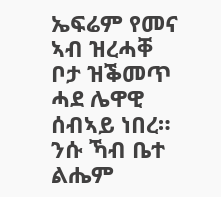ኤፍሬም የመና ኣብ ዝረሓቐ ቦታ ዝቕመጥ ሓደ ሌዋዊ ሰብኣይ ነበረ። ንሱ ኻብ ቤተ ልሔም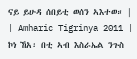ናይ ይሁዳ ሰበይቲ ወሰን ኣእተወ። |
| Amharic Tigrinya 2011 | ኮነ ኸአ፡ በቲ ኣብ እስራኤል ንጉስ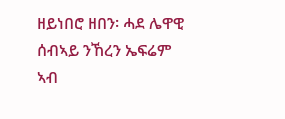ዘይነበሮ ዘበን፡ ሓደ ሌዋዊ ሰብኣይ ንኸረን ኤፍሬም ኣብ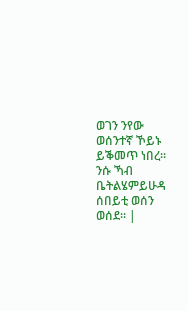ወገን ንየው ወሰንተኛ ኾይኑ ይቕመጥ ነበረ። ንሱ ኻብ ቤትልሄምይሁዳ ሰበይቲ ወሰን ወሰደ። |